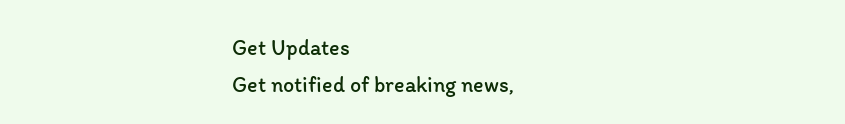Get Updates
Get notified of breaking news,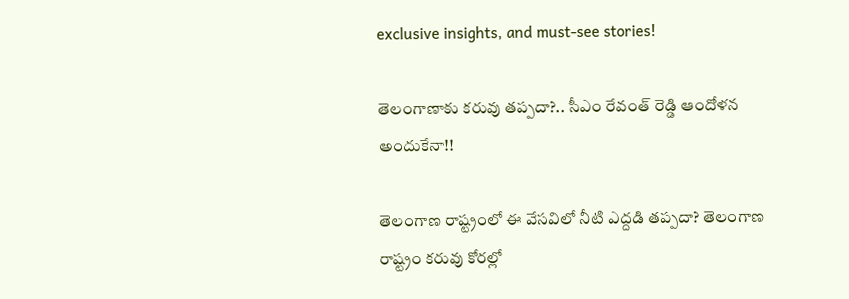exclusive insights, and must-see stories!

తెలంగాణాకు కరువు తప్పదా?.. సీఎం రేవంత్ రెడ్డి ఆందోళన అందుకేనా!!

తెలంగాణ రాష్ట్రంలో ఈ వేసవిలో నీటి ఎద్దడి తప్పదా? తెలంగాణ రాష్ట్రం కరువు కోరల్లో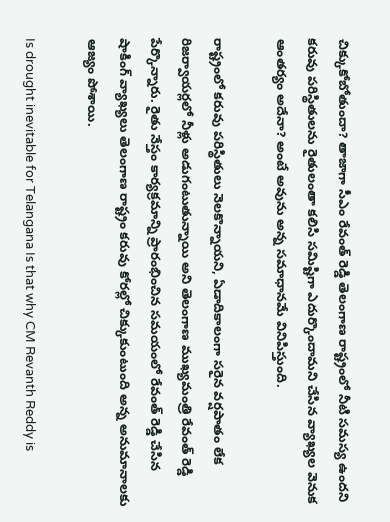చిక్కుకోబోతుందా? తాజాగా సీఎం రేవంత్ రెడ్డి తెలంగాణ రాష్ట్రంలో నీటి సమస్య ఉందని కరువు పరిస్థితులను రైతులంతా కలిసి సమిష్టిగా ఎదుర్కొందామని చేసిన వ్యాఖ్యల వెనుక ఆంతర్యం అదేనా? అంటే అవును అన్న సమాధానమే వినిపిస్తుంది.

రాష్ట్రంలో కరువు పరిస్థితులు నెలకొన్నాయని, ఏడాదికాలంగా సరైన వర్షపాతం లేక రిజర్వాయర్లలో నీళ్లు అడుగంటుతున్నాయి అని తెలంగాణ ముఖ్యమంత్రి రేవంత్ రెడ్డి పేర్కొన్నారు. రైతు నేస్తం కార్యక్రమాన్ని ప్రారంభించిన సమయంలో రేవంత్ రెడ్డి చేసిన షాకింగ్ వ్యాఖ్యలు తెలంగాణ రాష్ట్రం కరువు కోరల్లో చిక్కుకుంటుంది అన్న అనుమానాలకు ఆజ్యం పోశాయి.

Is drought inevitable for Telangana Is that why CM Revanth Reddy is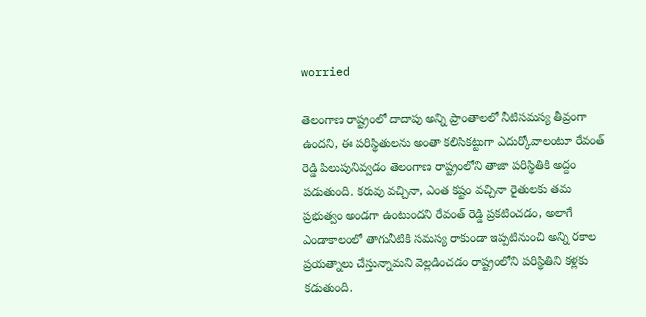worried

తెలంగాణ రాష్ట్రంలో దాదాపు అన్ని ప్రాంతాలలో నీటిసమస్య తీవ్రంగా ఉందని, ఈ పరిస్థితులను అంతా కలిసికట్టుగా ఎదుర్కోవాలంటూ రేవంత్ రెడ్డి పిలుపునివ్వడం తెలంగాణ రాష్ట్రంలోని తాజా పరిస్థితికి అద్దం పడుతుంది. కరువు వచ్చినా, ఎంత కష్టం వచ్చినా రైతులకు తమ ప్రభుత్వం అండగా ఉంటుందని రేవంత్ రెడ్డి ప్రకటించడం, అలాగే ఎండాకాలంలో తాగునీటికి సమస్య రాకుండా ఇప్పటినుంచి అన్ని రకాల ప్రయత్నాలు చేస్తున్నామని వెల్లడించడం రాష్ట్రంలోని పరిస్థితిని కళ్లకు కడుతుంది.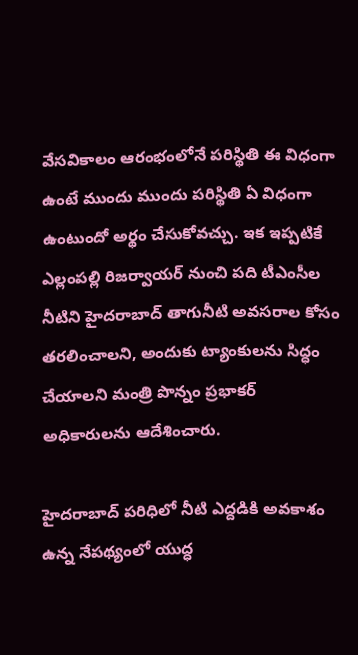వేసవికాలం ఆరంభంలోనే పరిస్థితి ఈ విధంగా ఉంటే ముందు ముందు పరిస్థితి ఏ విధంగా ఉంటుందో అర్థం చేసుకోవచ్చు. ఇక ఇప్పటికే ఎల్లంపల్లి రిజర్వాయర్ నుంచి పది టీఎంసీల నీటిని హైదరాబాద్ తాగునీటి అవసరాల కోసం తరలించాలని, అందుకు ట్యాంకులను సిద్ధం చేయాలని మంత్రి పొన్నం ప్రభాకర్ అధికారులను ఆదేశించారు.

హైదరాబాద్ పరిధిలో నీటి ఎద్దడికి అవకాశం ఉన్న నేపథ్యంలో యుద్ధ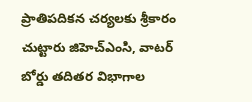ప్రాతిపదికన చర్యలకు శ్రీకారం చుట్టారు జిహెచ్ఎంసి, వాటర్ బోర్డు తదితర విభాగాల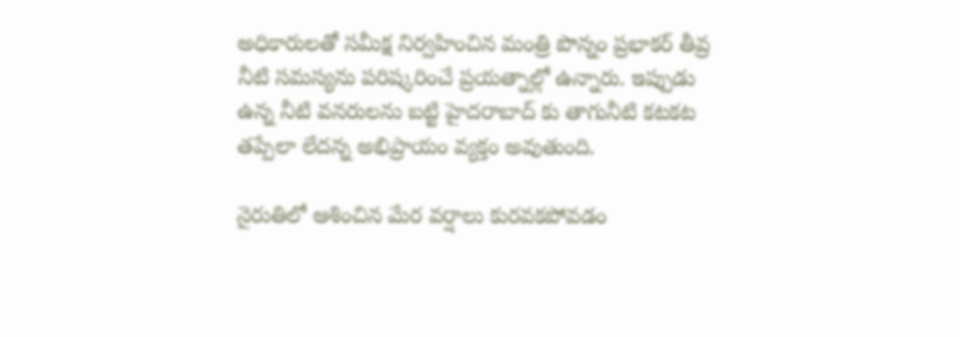అధికారులతో సమీక్ష నిర్వహించిన మంత్రి పొన్నం ప్రభాకర్ తీవ్ర నీటి సమస్యను పరిష్కరించే ప్రయత్నాల్లో ఉన్నారు. ఇప్పుడు ఉన్న నీటి వనరులను బట్టి హైదరాబాద్ కు తాగునీటి కటకట తప్పేలా లేదన్న అభిప్రాయం వ్యక్తం అవుతుంది.

నైరుతిలో ఆశించిన మేర వర్షాలు కురవకపోవడం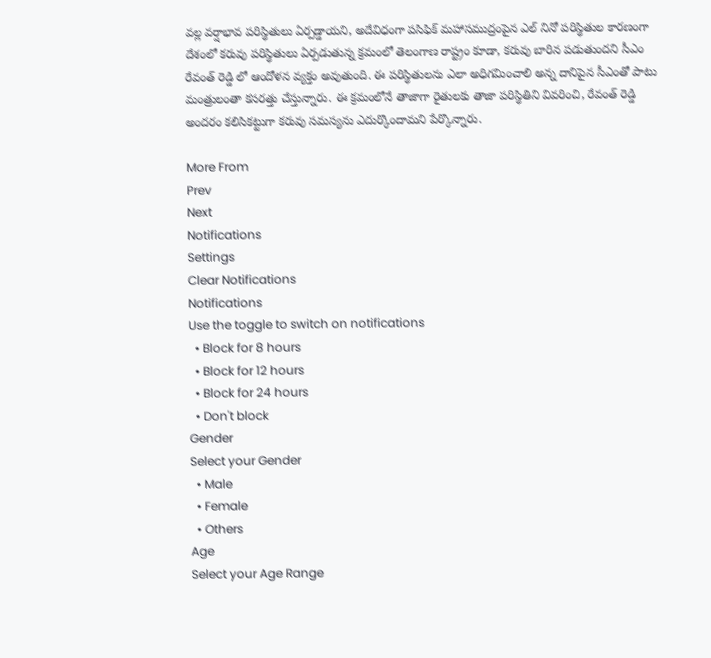వల్ల వర్షాభావ పరిస్థితులు ఏర్పడ్డాయని, అదేవిధంగా పసిఫిక్ మహాసముద్రంపైన ఎల్ నినో పరిస్థితుల కారణంగా దేశంలో కరువు పరిస్థితులు ఏర్పడుతున్న క్రమంలో తెలంగాణ రాష్ట్రం కూడా, కరువు బారిన పడుతుందని సీఎం రేవంత్ రెడ్డి లో ఆందోళన వ్యక్తం అవుతుంది. ఈ పరిస్థితులను ఎలా అధిగమించాలి అన్న దానిపైన సీఎంతో పాటు మంత్రులంతా కసరత్తు చేస్తున్నారు. ఈ క్రమంలోనే తాజాగా రైతులకు తాజా పరిస్థితిని వివరించి, రేవంత్ రెడ్డి అందరం కలిసికట్టుగా కరువు సమస్యను ఎదుర్కొందామని పేర్కొన్నారు.

More From
Prev
Next
Notifications
Settings
Clear Notifications
Notifications
Use the toggle to switch on notifications
  • Block for 8 hours
  • Block for 12 hours
  • Block for 24 hours
  • Don't block
Gender
Select your Gender
  • Male
  • Female
  • Others
Age
Select your Age Range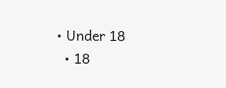• Under 18
  • 18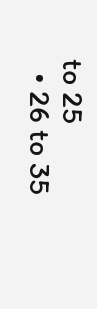to 25
  • 26 to 35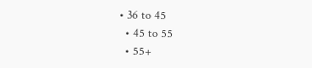• 36 to 45
  • 45 to 55
  • 55+